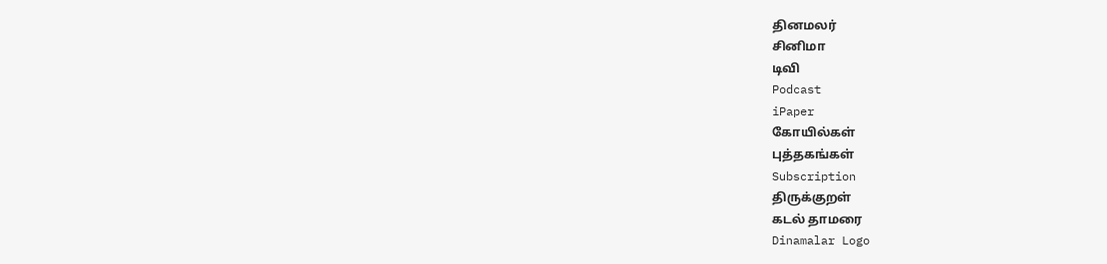தினமலர்
சினிமா
டிவி
Podcast
iPaper
கோயில்கள்
புத்தகங்கள்
Subscription
திருக்குறள்
கடல் தாமரை
Dinamalar Logo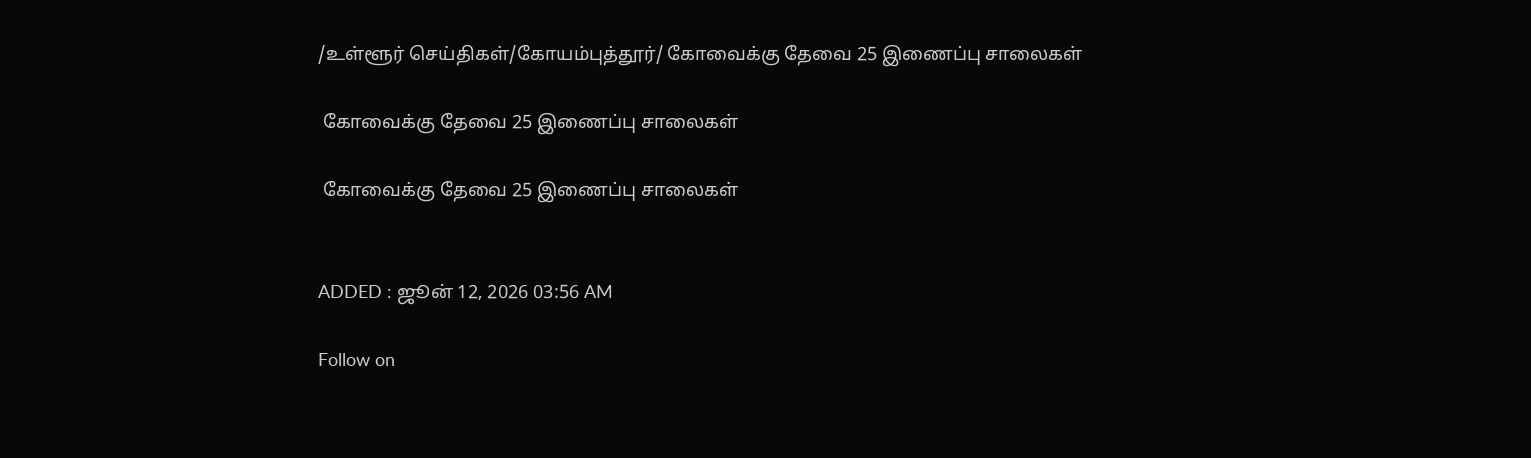/உள்ளூர் செய்திகள்/கோயம்புத்தூர்/ கோவைக்கு தேவை 25 இணைப்பு சாலைகள்

 கோவைக்கு தேவை 25 இணைப்பு சாலைகள்

 கோவைக்கு தேவை 25 இணைப்பு சாலைகள்


ADDED : ஜூன் 12, 2026 03:56 AM

Follow on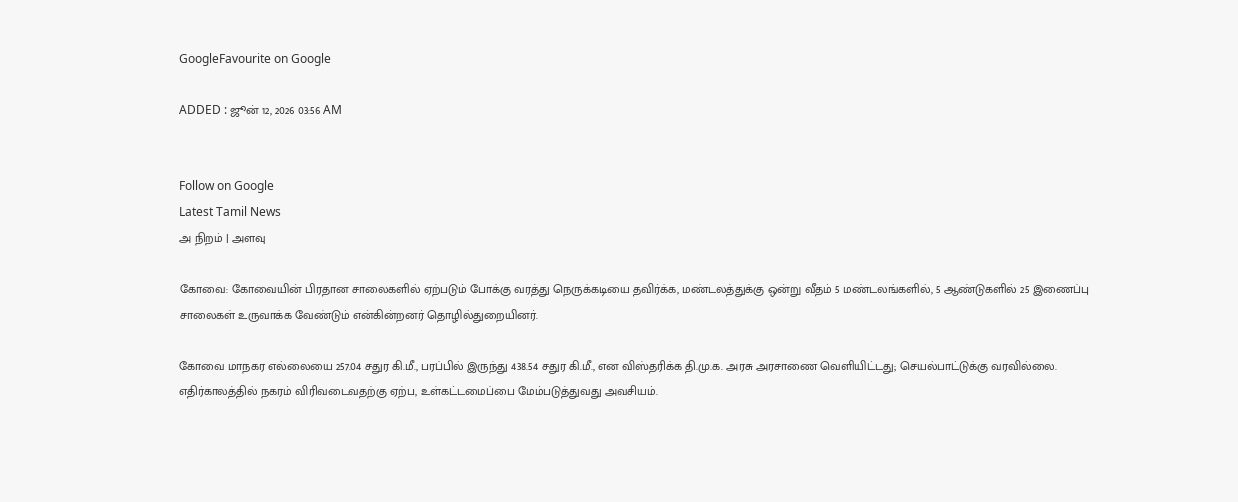GoogleFavourite on Google

ADDED : ஜூன் 12, 2026 03:56 AM


Follow on Google
Latest Tamil News
அ நிறம் | அளவு

கோவை: கோவையின் பிரதான சாலைகளில் ஏற்படும் போக்கு வரத்து நெருக்கடியை தவிர்க்க, மண்டலத்துக்கு ஒன்று வீதம் 5 மண்டலங்களில், 5 ஆண்டுகளில் 25 இணைப்பு சாலைகள் உருவாக்க வேண்டும் என்கின்றனர் தொழில்துறையினர்.

கோவை மாநகர எல்லையை 257.04 சதுர கி.மீ., பரப்பில் இருந்து 438.54 சதுர கி.மீ., என விஸ்தரிக்க தி.மு.க. அரசு அரசாணை வெளியிட்டது; செயல்பாட்டுக்கு வரவில்லை. எதிர்காலத்தில் நகரம் விரிவடைவதற்கு ஏற்ப, உள்கட்டமைப்பை மேம்படுத்துவது அவசியம்.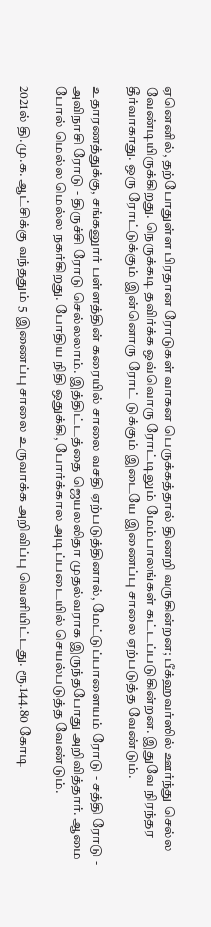ஏனெனில், தற்போதுள்ள பிரதான ரோடுகள் வாகன பெருக்கத்தால் திணறி வருகின்றன; பீக்ஹவர்ஸில் ஊர்ந்து செல்ல வேண்டியிருக்கிறது. நெருக்கடி தவிர்க்க ஒவ்வொரு ரோட்டிலும் மேம்பாலங்கள் கட்டப்படுகின்றன. இதுவே நிரந்தர தீர்வாகாது. ஒரு ரோட்டுக்கும் இன்னொரு ரோட் டுக்கும் இடையே இணைப்பு சாலை ஏற்படுத்த வேண்டும்.

உதாரணத்துக்கு, சங்கனுார் பள்ளத்தின் கரையில் சாலை வசதி ஏற்படுத்தினால், மேட்டுப்பாளையம் ரோடு - சத்தி ரோடு - அவிநாசி ரோடு - திருச்சி ரோடு செல்லலாம். இத்திட்டத்தை ஜெயலலிதா முதல்வராக இருந்தபோது அறிவித்தார். ஆமை போல் மெல்ல மெல்ல நகர்கிறது. போதிய நிதி ஒதுக்கி, போர்க்கால அடிப்படையில் செயல்படுத்த வேண்டும்.

2021ல் தி.மு.க. ஆட்சிக்கு வந்ததும் 5 இணைப்பு சாலை உருவாக்க அறிவிப்பு வெளியிட்டது. ரூ.144.80 கோடி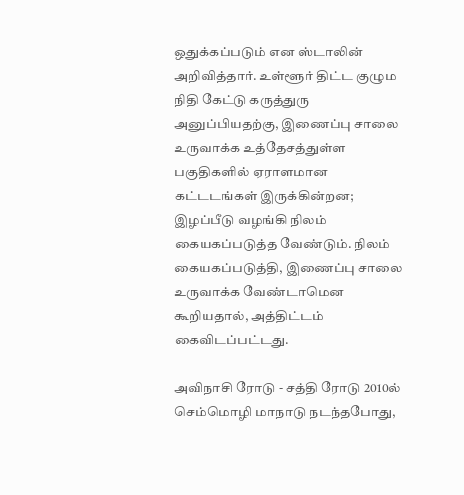ஒதுக்கப்படும் என ஸ்டாலின் அறிவித்தார். உள்ளூர் திட்ட குழும நிதி கேட்டு கருத்துரு அனுப்பியதற்கு, இணைப்பு சாலை உருவாக்க உத்தேசத்துள்ள பகுதிகளில் ஏராளமான கட்டடங்கள் இருக்கின்றன; இழப்பீடு வழங்கி நிலம் கையகப்படுத்த வேண்டும். நிலம் கையகப்படுத்தி, இணைப்பு சாலை உருவாக்க வேண்டாமென கூறியதால், அத்திட்டம் கைவிடப்பட்டது.

அவிநாசி ரோடு - சத்தி ரோடு 2010ல் செம்மொழி மாநாடு நடந்தபோது,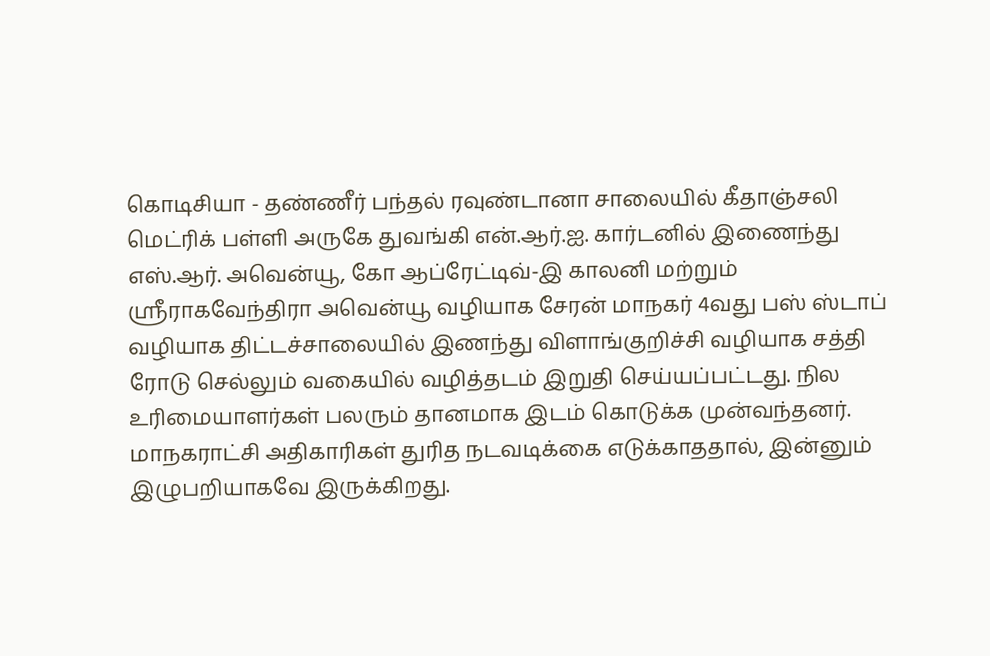கொடிசியா - தண்ணீர் பந்தல் ரவுண்டானா சாலையில் கீதாஞ்சலி மெட்ரிக் பள்ளி அருகே துவங்கி என்.ஆர்.ஐ. கார்டனில் இணைந்து எஸ்.ஆர். அவென்யூ, கோ ஆப்ரேட்டிவ்-இ காலனி மற்றும் ஸ்ரீராகவேந்திரா அவென்யூ வழியாக சேரன் மாநகர் 4வது பஸ் ஸ்டாப் வழியாக திட்டச்சாலையில் இணந்து விளாங்குறிச்சி வழியாக சத்தி ரோடு செல்லும் வகையில் வழித்தடம் இறுதி செய்யப்பட்டது. நில உரிமையாளர்கள் பலரும் தானமாக இடம் கொடுக்க முன்வந்தனர். மாநகராட்சி அதிகாரிகள் துரித நடவடிக்கை எடுக்காததால், இன்னும் இழுபறியாகவே இருக்கிறது.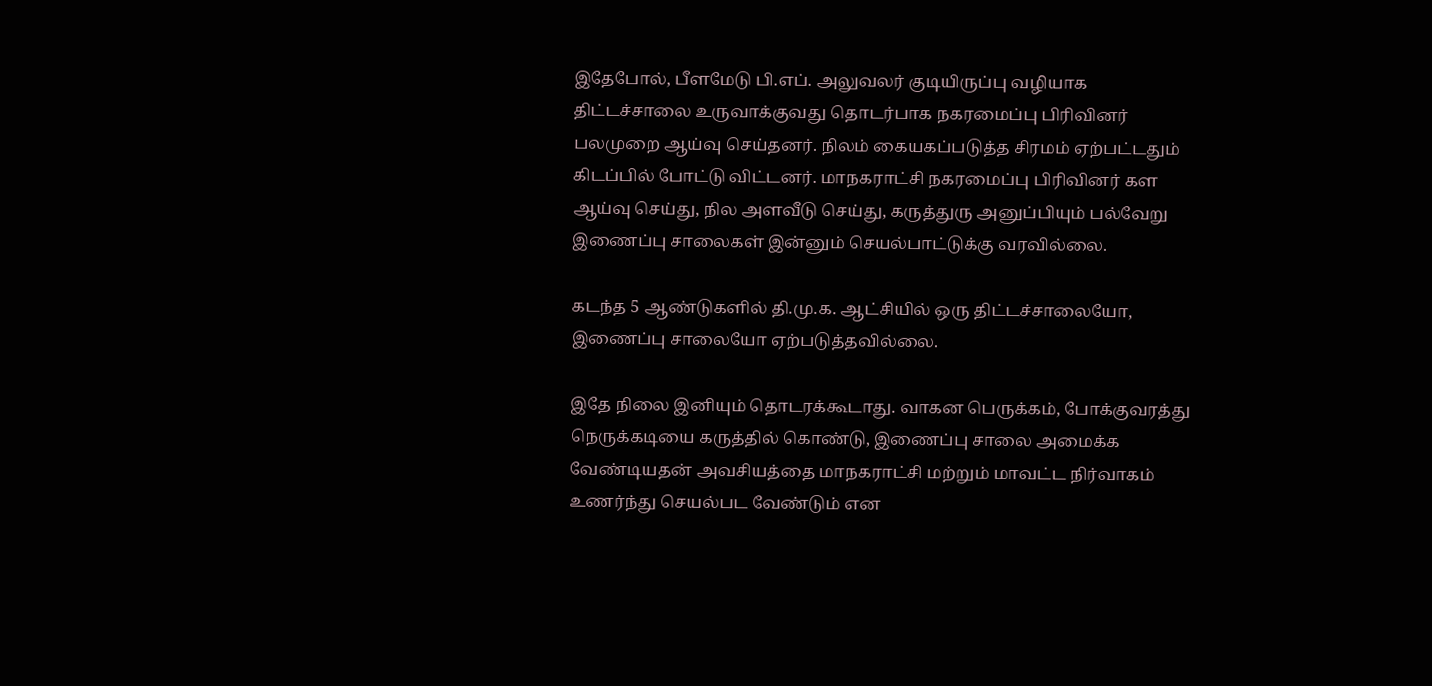இதேபோல், பீளமேடு பி.எப். அலுவலர் குடியிருப்பு வழியாக திட்டச்சாலை உருவாக்குவது தொடர்பாக நகரமைப்பு பிரிவினர் பலமுறை ஆய்வு செய்தனர். நிலம் கையகப்படுத்த சிரமம் ஏற்பட்டதும் கிடப்பில் போட்டு விட்டனர். மாநகராட்சி நகரமைப்பு பிரிவினர் கள ஆய்வு செய்து, நில அளவீடு செய்து, கருத்துரு அனுப்பியும் பல்வேறு இணைப்பு சாலைகள் இன்னும் செயல்பாட்டுக்கு வரவில்லை.

கடந்த 5 ஆண்டுகளில் தி.மு.க. ஆட்சியில் ஒரு திட்டச்சாலையோ, இணைப்பு சாலையோ ஏற்படுத்தவில்லை.

இதே நிலை இனியும் தொடரக்கூடாது. வாகன பெருக்கம், போக்குவரத்து நெருக்கடியை கருத்தில் கொண்டு, இணைப்பு சாலை அமைக்க வேண்டியதன் அவசியத்தை மாநகராட்சி மற்றும் மாவட்ட நிர்வாகம் உணர்ந்து செயல்பட வேண்டும் என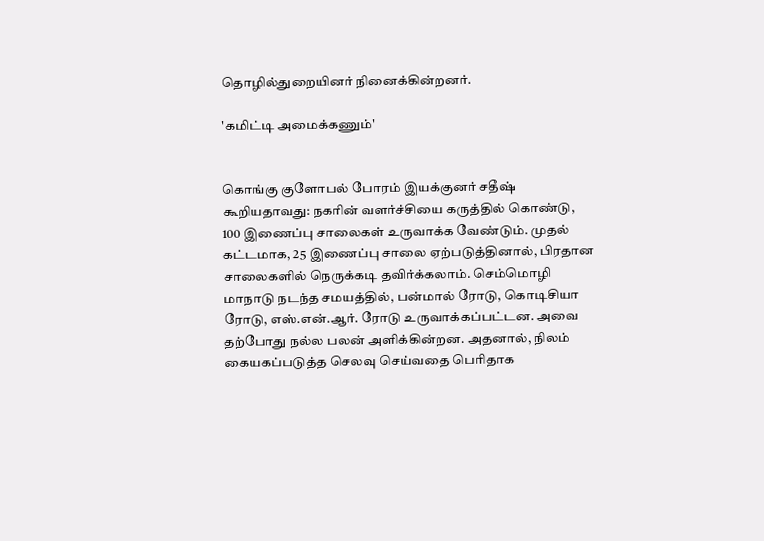தொழில்துறையினர் நினைக்கின்றனர்.

'கமிட்டி அமைக்கணும்'


கொங்கு குளோபல் போரம் இயக்குனர் சதீஷ் கூறியதாவது: நகரின் வளர்ச்சியை கருத்தில் கொண்டு, 100 இணைப்பு சாலைகள் உருவாக்க வேண்டும். முதல் கட்டமாக, 25 இணைப்பு சாலை ஏற்படுத்தினால், பிரதான சாலைகளில் நெருக்கடி தவிர்க்கலாம். செம்மொழி மாநாடு நடந்த சமயத்தில், பன்மால் ரோடு, கொடிசியா ரோடு, எஸ்.என்.ஆர். ரோடு உருவாக்கப்பட்டன. அவை தற்போது நல்ல பலன் அளிக்கின்றன. அதனால், நிலம் கையகப்படுத்த செலவு செய்வதை பெரிதாக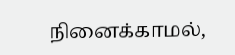நினைக்காமல்,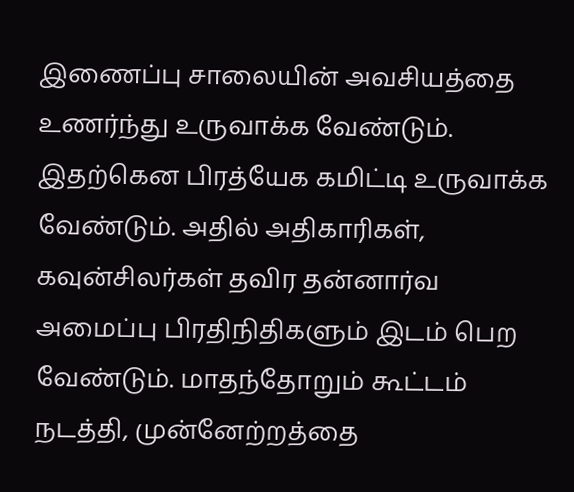இணைப்பு சாலையின் அவசியத்தை உணர்ந்து உருவாக்க வேண்டும். இதற்கென பிரத்யேக கமிட்டி உருவாக்க வேண்டும். அதில் அதிகாரிகள், கவுன்சிலர்கள் தவிர தன்னார்வ அமைப்பு பிரதிநிதிகளும் இடம் பெற வேண்டும். மாதந்தோறும் கூட்டம் நடத்தி, முன்னேற்றத்தை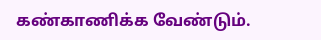கண்காணிக்க வேண்டும்.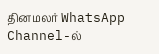தினமலர் WhatsApp Channel-ல்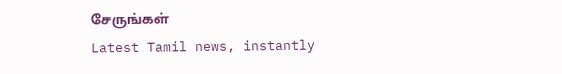சேருங்கள்
Latest Tamil news, instantly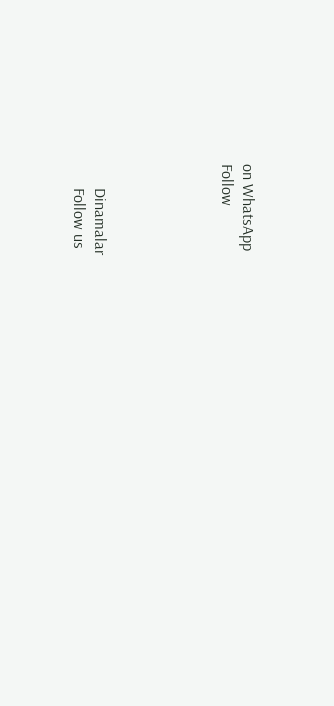on WhatsApp
Follow





      Dinamalar
      Follow us